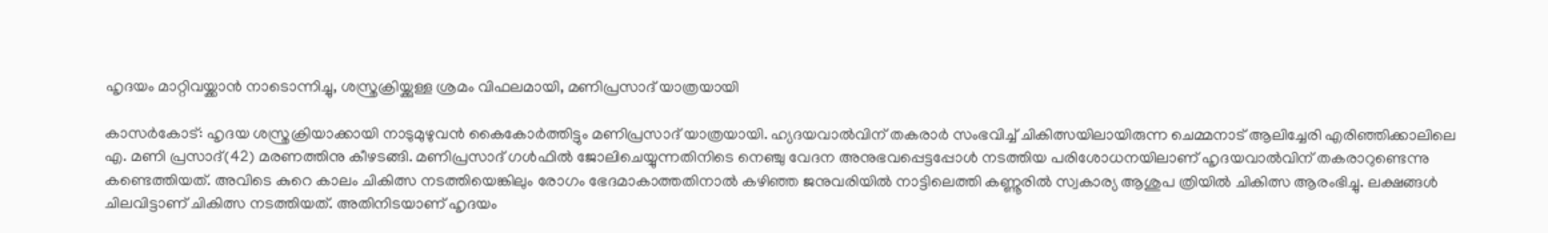ഹൃദയം മാറ്റിവയ്ക്കാൻ നാടൊന്നിച്ചു, ശസ്ത്രക്രിയ്ക്കുള്ള ശ്രമം വിഫലമായി, മണിപ്രസാദ് യാത്രയായി

കാസർകോട്: ഹൃദയ ശസ്ത്രക്രിയാക്കായി നാടുമുഴുവൻ കൈകോർത്തിട്ടും മണിപ്രസാദ് യാത്രയായി. ഹ്യദയവാൽവിന് തകരാർ സംഭവിച്ച് ചികിത്സയിലായിരുന്ന ചെമ്മനാട് ആലിച്ചേരി എരിഞ്ഞിക്കാലിലെ എ. മണി പ്രസാദ്(42) മരണത്തിനു കീഴടങ്ങി. മണിപ്രസാദ് ഗൾഫിൽ ജോലിചെയ്യുന്നതിനിടെ നെഞ്ചു വേദന അനുഭവപ്പെട്ടപ്പോൾ നടത്തിയ പരിശോധനയിലാണ് ഹൃദയവാൽവിന് തകരാറുണ്ടെന്നു കണ്ടെത്തിയത്. അവിടെ കുറെ കാലം ചികിത്സ നടത്തിയെങ്കിലും രോഗം ഭേദമാകാത്തതിനാൽ കഴിഞ്ഞ ജനുവരിയിൽ നാട്ടിലെത്തി കണ്ണൂരിൽ സ്വകാര്യ ആശുപ ത്രിയിൽ ചികിത്സ ആരംഭിച്ചു. ലക്ഷങ്ങൾ ചിലവിട്ടാണ് ചികിത്സ നടത്തിയത്. അതിനിടയാണ് ഹൃദയം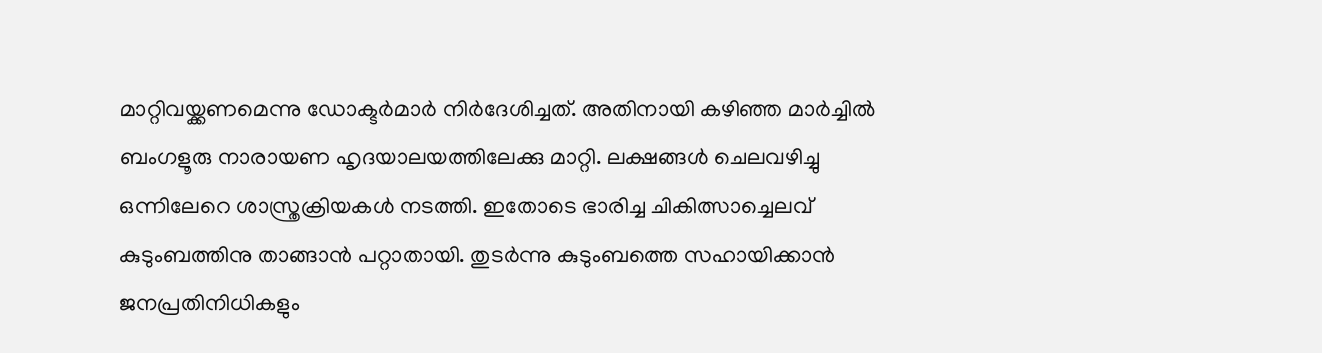മാറ്റിവയ്ക്കണമെന്നു ഡോക്ട‌ർമാർ നിർദേശിച്ചത്. അതിനായി കഴിഞ്ഞ മാർച്ചിൽ ബംഗളൂരു നാരായണ ഹൃദയാലയത്തിലേക്കു മാറ്റി. ലക്ഷങ്ങൾ ചെലവഴിച്ചു ഒന്നിലേറെ ശാസ്ത്രക്രിയകൾ നടത്തി. ഇതോടെ ഭാരിച്ച ചികിത്സാച്ചെലവ് കുടുംബത്തിനു താങ്ങാൻ പറ്റാതായി. തുടർന്നു കുടുംബത്തെ സഹായിക്കാൻ ജനപ്രതിനിധികളും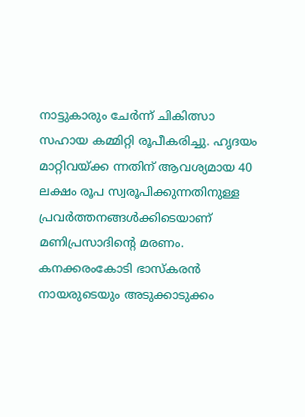നാട്ടുകാരും ചേർന്ന് ചികിത്സാ സഹായ കമ്മിറ്റി രൂപീകരിച്ചു. ഹൃദയം മാറ്റിവയ്ക്ക ന്നതിന് ആവശ്യമായ 40 ലക്ഷം രൂപ സ്വരൂപിക്കുന്നതിനുള്ള പ്രവർത്തനങ്ങൾക്കിടെയാണ് മണിപ്രസാദിൻ്റെ മരണം. കനക്കരംകോടി ഭാസ്കരൻ നായരുടെയും അടുക്കാടുക്കം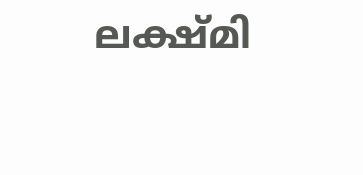ലക്ഷ്മി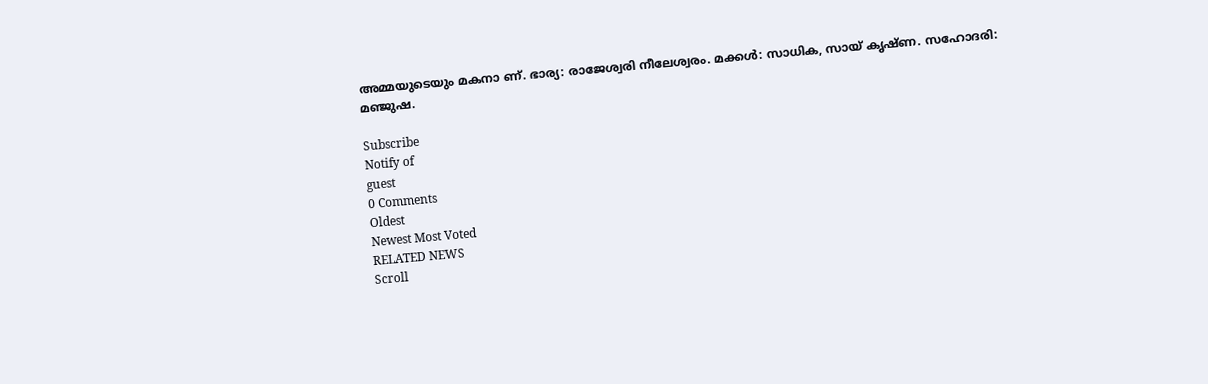അമ്മയുടെയും മകനാ ണ്. ഭാര്യ: രാജേശ്വരി നീലേശ്വരം. മക്കൾ: സാധിക, സായ് കൃഷ്ണ. സഹോദരി: മഞ്ജുഷ.

Subscribe
Notify of
guest
0 Comments
Oldest
Newest Most Voted
RELATED NEWS
Scroll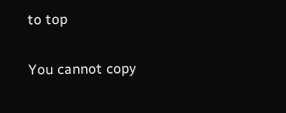to top

You cannot copy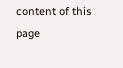content of this page